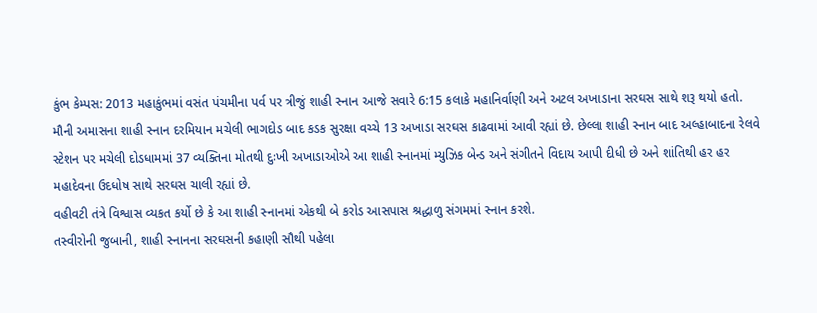કુંભ કેમ્પસ: 2013 મહાકુંભમાં વસંત પંચમીના પર્વ પર ત્રીજું શાહી સ્નાન આજે સવારે 6:15 કલાકે મહાનિર્વાણી અને અટલ અખાડાના સરઘસ સાથે શરૂ થયો હતો.
મૌની અમાસના શાહી સ્નાન દરમિયાન મચેલી ભાગદોડ બાદ કડક સુરક્ષા વચ્ચે 13 અખાડા સરઘસ કાઢવામાં આવી રહ્યાં છે. છેલ્લા શાહી સ્નાન બાદ અલ્હાબાદના રેલવે સ્ટેશન પર મચેલી દોડધામમાં 37 વ્યક્તિના મોતથી દુઃખી અખાડાઓએ આ શાહી સ્નાનમાં મ્યુઝિક બેન્ડ અને સંગીતને વિદાય આપી દીધી છે અને શાંતિથી હર હર મહાદેવના ઉદધોષ સાથે સરઘસ ચાલી રહ્યાં છે.
વહીવટી તંત્રે વિશ્વાસ વ્યકત કર્યો છે કે આ શાહી સ્નાનમાં એકથી બે કરોડ આસપાસ શ્રદ્ધાળુ સંગમમાં સ્નાન કરશે.
તસ્વીરોની જુબાની, શાહી સ્નાનના સરઘસની કહાણી સૌથી પહેલા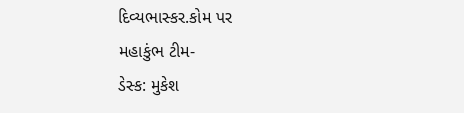દિવ્યભાસ્કર.કોમ પર
મહાકુંભ ટીમ-
ડેસ્ક: મુકેશ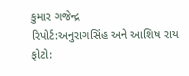કુમાર ગજેન્દ્ર
રિપોર્ટ:અનુરાગસિંહ અને આશિષ રાય
ફોટો: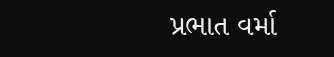પ્રભાત વર્મા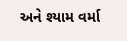અને શ્યામ વર્મા